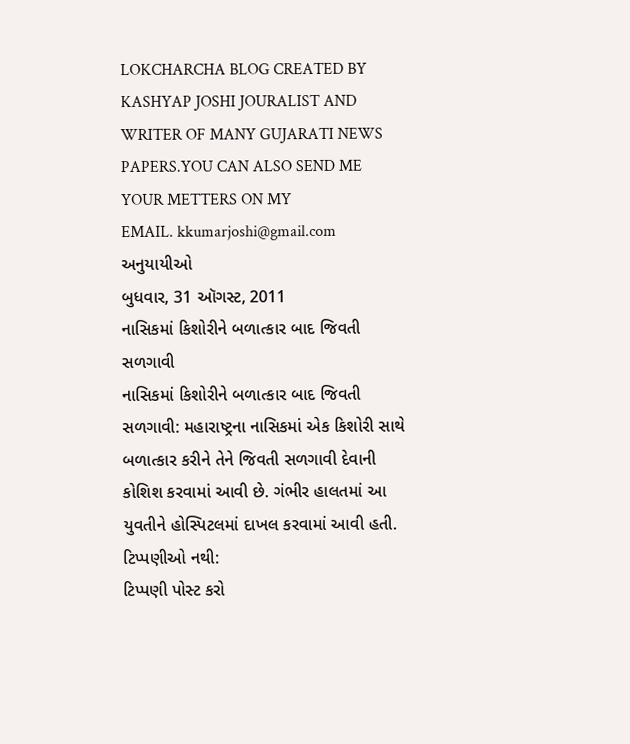LOKCHARCHA BLOG CREATED BY KASHYAP JOSHI JOURALIST AND WRITER OF MANY GUJARATI NEWS PAPERS.YOU CAN ALSO SEND ME YOUR METTERS ON MY
EMAIL. kkumarjoshi@gmail.com
અનુયાયીઓ
બુધવાર, 31 ઑગસ્ટ, 2011
નાસિકમાં કિશોરીને બળાત્કાર બાદ જિવતી સળગાવી
નાસિકમાં કિશોરીને બળાત્કાર બાદ જિવતી સળગાવી: મહારાષ્ટ્રના નાસિકમાં એક કિશોરી સાથે બળાત્કાર કરીને તેને જિવતી સળગાવી દેવાની કોશિશ કરવામાં આવી છે. ગંભીર હાલતમાં આ યુવતીને હોસ્પિટલમાં દાખલ કરવામાં આવી હતી.
ટિપ્પણીઓ નથી:
ટિપ્પણી પોસ્ટ કરો